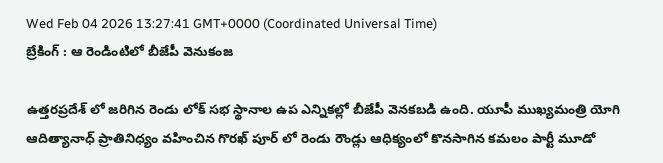Wed Feb 04 2026 13:27:41 GMT+0000 (Coordinated Universal Time)
బ్రేకింగ్ : ఆ రెండింటిలో బీజేపీ వెనుకంజ

ఉత్తరప్రదేశ్ లో జరిగిన రెండు లోక్ సభ స్థానాల ఉప ఎన్నికల్లో బీజేపీ వెనకబడి ఉంది. యూపీ ముఖ్యమంత్రి యోగి ఆదిత్యానాధ్ ప్రాతినిధ్యం వహించిన గొరఖ్ పూర్ లో రెండు రౌండ్లు ఆధిక్యంలో కొనసాగిన కమలం పార్టీ మూడో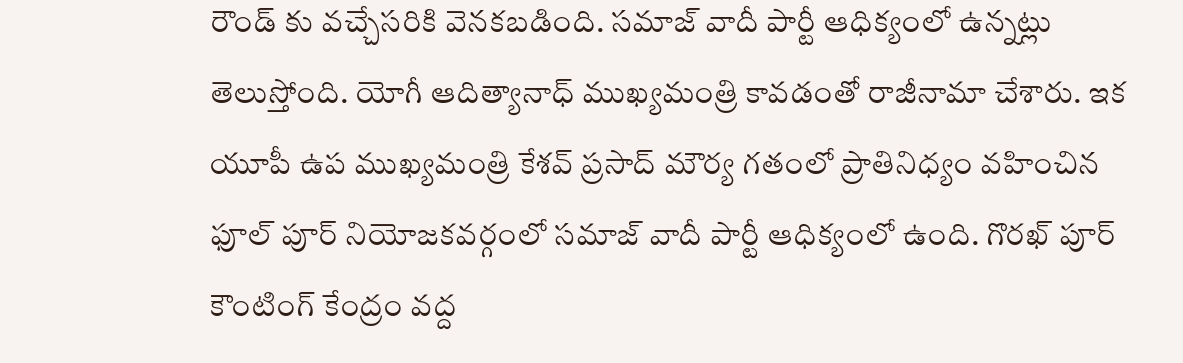రౌండ్ కు వచ్చేసరికి వెనకబడింది. సమాజ్ వాదీ పార్టీ ఆధిక్యంలో ఉన్నట్లు తెలుస్తోంది. యోగీ ఆదిత్యానాధ్ ముఖ్యమంత్రి కావడంతో రాజీనామా చేశారు. ఇక యూపీ ఉప ముఖ్యమంత్రి కేశవ్ ప్రసాద్ మౌర్య గతంలో ప్రాతినిధ్యం వహించిన ఫూల్ పూర్ నియోజకవర్గంలో సమాజ్ వాదీ పార్టీ ఆధిక్యంలో ఉంది. గొరఖ్ పూర్ కౌంటింగ్ కేంద్రం వద్ద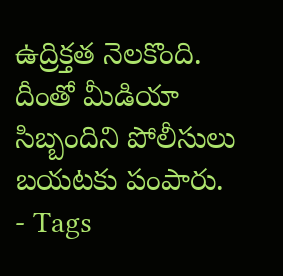ఉద్రిక్తత నెలకొంది. దీంతో మీడియా సిబ్బందిని పోలీసులు బయటకు పంపారు.
- Tags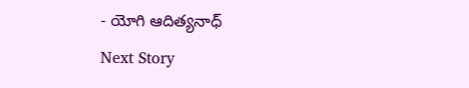- యోగి ఆదిత్యనాధ్
Next Story